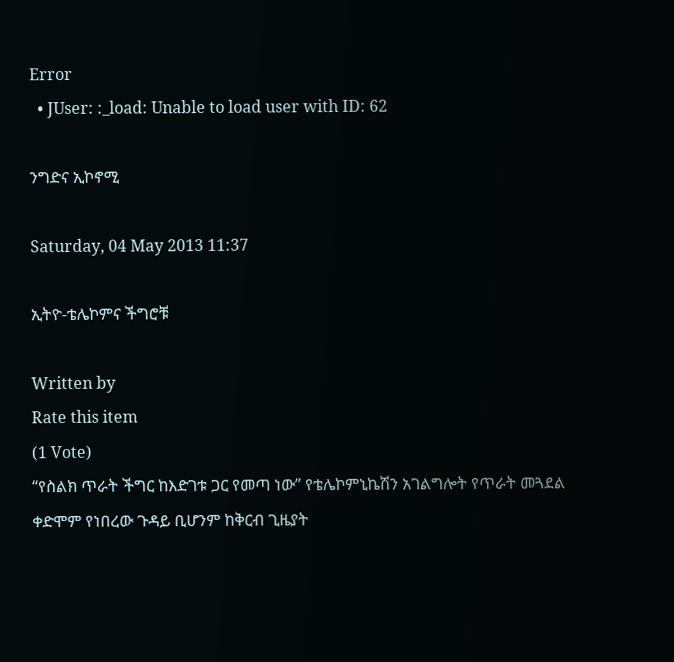Error
  • JUser: :_load: Unable to load user with ID: 62

ንግድና ኢኮኖሚ

Saturday, 04 May 2013 11:37

ኢትዮ-ቴሌኮምና ችግሮቹ

Written by
Rate this item
(1 Vote)
“የስልክ ጥራት ችግር ከእድገቱ ጋር የመጣ ነው” የቴሌኮምኒኬሽን አገልግሎት የጥራት መጓደል ቀድሞም የነበረው ጉዳይ ቢሆንም ከቅርብ ጊዜያት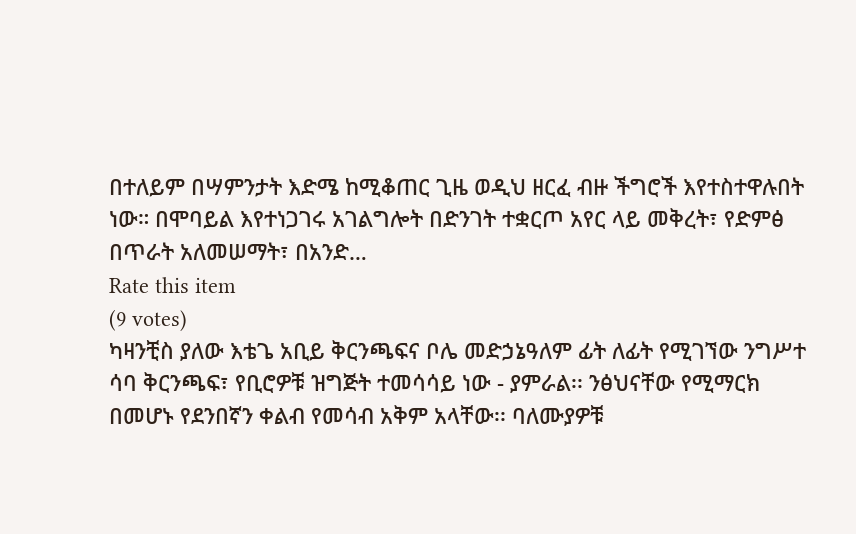በተለይም በሣምንታት እድሜ ከሚቆጠር ጊዜ ወዲህ ዘርፈ ብዙ ችግሮች እየተስተዋሉበት ነው። በሞባይል እየተነጋገሩ አገልግሎት በድንገት ተቋርጦ አየር ላይ መቅረት፣ የድምፅ በጥራት አለመሠማት፣ በአንድ…
Rate this item
(9 votes)
ካዛንቺስ ያለው እቴጌ አቢይ ቅርንጫፍና ቦሌ መድኃኔዓለም ፊት ለፊት የሚገኘው ንግሥተ ሳባ ቅርንጫፍ፣ የቢሮዎቹ ዝግጅት ተመሳሳይ ነው - ያምራል፡፡ ንፅህናቸው የሚማርክ በመሆኑ የደንበኛን ቀልብ የመሳብ አቅም አላቸው፡፡ ባለሙያዎቹ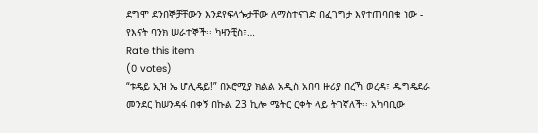ደግሞ ደንበኞቻቸውን እንደየፍላጐታቸው ለማስተናገድ በፈገግታ እየተጠባበቁ ነው - የእናት ባንክ ሠራተኞች፡፡ ካዛንቺስ፣…
Rate this item
(0 votes)
“ቱዴይ ኢዝ ኤ ሆሊዴይ!” በኦሮሚያ ክልል አዲስ አበባ ዙሪያ በረኻ ወረዳ፣ ዱግዴደራ መንደር ከሠንዳፋ በቀኝ በኩል 23 ኪሎ ሜትር ርቀት ላይ ትገኛለች፡፡ አካባቢው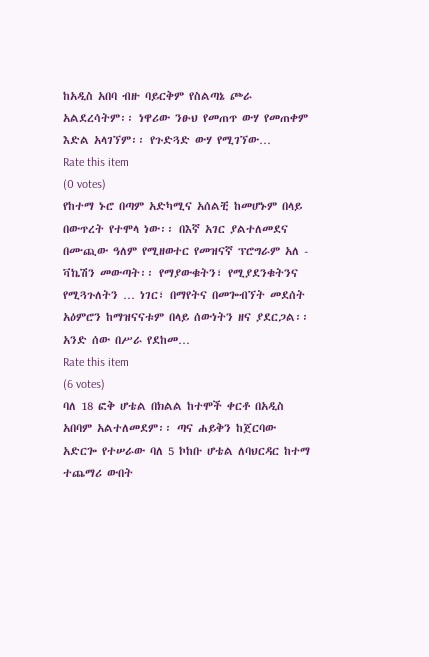ከአዲስ አበባ ብዙ ባይርቅም የስልጣኔ ጮራ አልደረሳትም፡፡ ነዋሪው ንፁህ የመጠጥ ውሃ የመጠቀም እድል አላገኘም፡፡ የጉድጓድ ውሃ የሚገኘው…
Rate this item
(0 votes)
የከተማ ኑሮ በጣም አድካሚና አሰልቺ ከመሆኑም በላይ በውጥረት የተሞላ ነው፡፡ በእኛ አገር ያልተለመደና በሙጪው ዓለም የሚዘወተር የመዝናኛ ፕሮግራም አለ - ቫኬሽን መውጣት፡፡ የማያውቁትን፣ የሚያደንቁትንና የሚጓጉለትን … ነገር፣ በማየትና በመጐብኘት መደሰት አዕምሮን ከማዝናናቱም በላይ ሰውነትን ዘና ያደርጋል፡፡ አንድ ሰው በሥራ የደከመ…
Rate this item
(6 votes)
ባለ 18 ፎቅ ሆቴል በክልል ከተሞች ቀርቶ በአዲስ አበባም አልተለመደም፡፡ ጣና ሐይቅን ከጀርባው አድርጐ የተሠራው ባለ 5 ኮከቡ ሆቴል ለባህርዳር ከተማ ተጨማሪ ውበት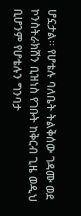ሆኗታል፡፡ የሆቴሉ ባለቤት ትልቅሰው ገዳሙ ወደ ኮንስትራክሽን ቢዝነስ የገቡት ከቅርብ ጊዜ ወዲህ ቢሆንም የሆቴሉን ግንባታ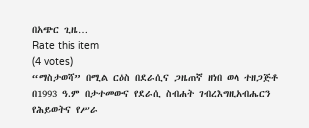በአጭር ጊዜ…
Rate this item
(4 votes)
“ማስታወሻ” በሚል ርዕስ በደራሲና ጋዜጠኛ ዘነበ ወላ ተዘጋጅቶ በ1993 ዓ.ም በታተመውና የደራሲ ስብሐት ገብረእግዚአብሔርን የሕይወትና የሥራ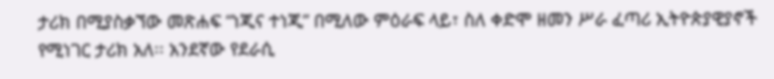ታሪክ በሚያስቃኘው መጽሐፍ “ነጂና ተነጂ” በሚለው ምዕራፍ ላይ፣ ስለ ቀድሞ ዘመን ሥራ ፈጣሪ ኢትዮጵያዊያኖች የሚነገር ታሪክ አለ፡፡ አንደኛው የደራሲ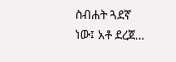ስብሐት ጓደኛ ነው፤ አቶ ደረጀ…